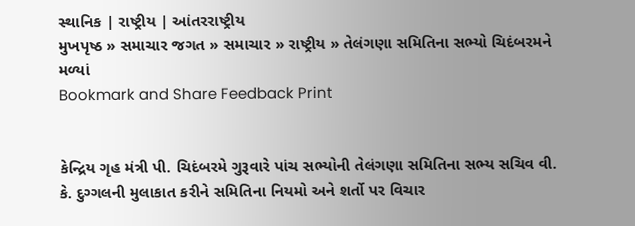સ્થાનિક | રાષ્ટ્રીય | આંતરરાષ્ટ્રીય
મુખપૃષ્ઠ » સમાચાર જગત » સમાચાર » રાષ્ટ્રીય » તેલંગણા સમિતિના સભ્યો ચિદંબરમને મળ્યાં
Bookmark and Share Feedback Print


કેન્દ્રિય ગૃહ મંત્રી પી. ચિદંબરમે ગુરૂવારે પાંચ સભ્યોની તેલંગણા સમિતિના સભ્ય સચિવ વી. કે. દુગ્ગલની મુલાકાત કરીને સમિતિના નિયમો અને શર્તો પર વિચાર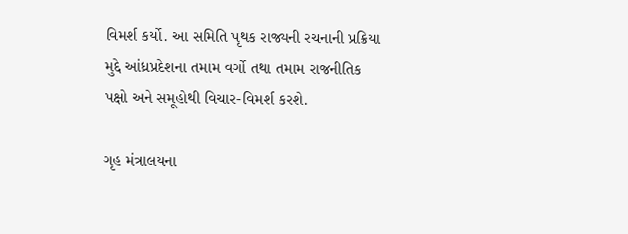વિમર્શ કર્યો. આ સમિતિ પૃથક રાજ્યની રચનાની પ્રક્રિયા મુદ્દે આંધ્રપ્રદેશના તમામ વર્ગો તથા તમામ રાજનીતિક પક્ષો અને સમૂહોથી વિચાર-વિમર્શ કરશે.

ગૃહ મંત્રાલયના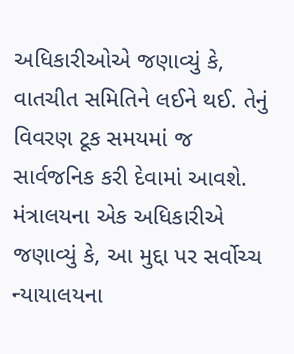અધિકારીઓએ જણાવ્યું કે, વાતચીત સમિતિને લઈને થઈ. તેનું વિવરણ ટૂક સમયમાં જ સાર્વજનિક કરી દેવામાં આવશે. મંત્રાલયના એક અધિકારીએ જણાવ્યું કે, આ મુદ્દા પર સર્વોચ્ચ ન્યાયાલયના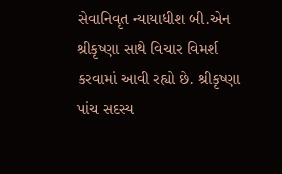સેવાનિવૃત ન્યાયાધીશ બી.એન શ્રીકૃષ્ણા સાથે વિચાર વિમર્શ કરવામાં આવી રહ્યો છે. શ્રીકૃષ્ણા પાંચ સદસ્ય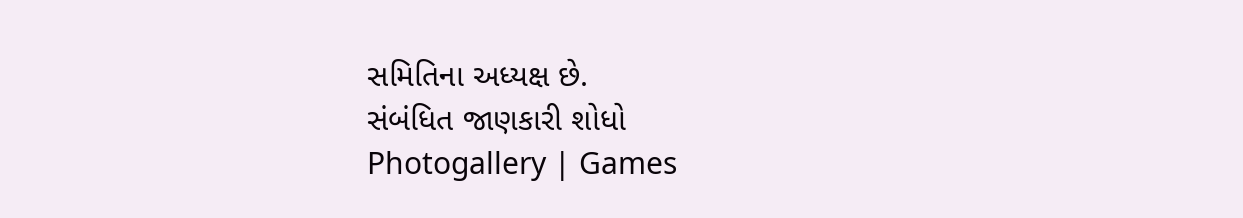સમિતિના અધ્યક્ષ છે.
સંબંધિત જાણકારી શોધો
Photogallery | Games